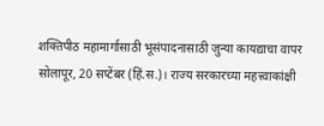शक्तिपीठ महामार्गासाठी भूसंपादनासाठी जुन्या कायद्याचा वापर
सोलापूर, 20 सप्टेंबर (हिं.स.)। राज्य सरकारच्या महत्त्वाकांक्षी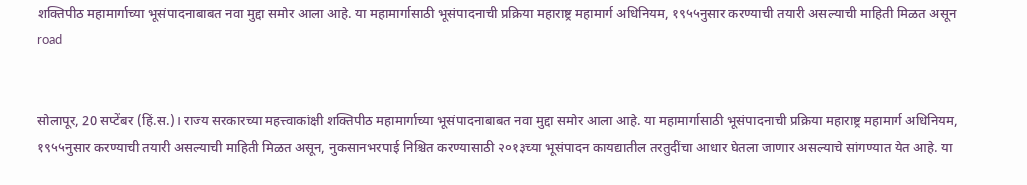शक्तिपीठ महामार्गाच्या भूसंपादनाबाबत नवा मुद्दा समोर आला आहे. या महामार्गासाठी भूसंपादनाची प्रक्रिया महाराष्ट्र महामार्ग अधिनियम, १९५५नुसार करण्याची तयारी असल्याची माहिती मिळत असून
road


सोलापूर, 20 सप्टेंबर (हिं.स.)। राज्य सरकारच्या महत्त्वाकांक्षी शक्तिपीठ महामार्गाच्या भूसंपादनाबाबत नवा मुद्दा समोर आला आहे. या महामार्गासाठी भूसंपादनाची प्रक्रिया महाराष्ट्र महामार्ग अधिनियम, १९५५नुसार करण्याची तयारी असल्याची माहिती मिळत असून, नुकसानभरपाई निश्चित करण्यासाठी २०१३च्या भूसंपादन कायद्यातील तरतुदींचा आधार घेतला जाणार असल्याचे सांगण्यात येत आहे. या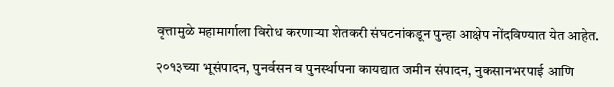वृत्तामुळे महामार्गाला विरोध करणाऱ्या शेतकरी संघटनांकडून पुन्हा आक्षेप नोंदविण्यात येत आहेत.

२०१३च्या भूसंपादन, पुनर्वसन व पुनर्स्थापना कायद्यात जमीन संपादन, नुकसानभरपाई आणि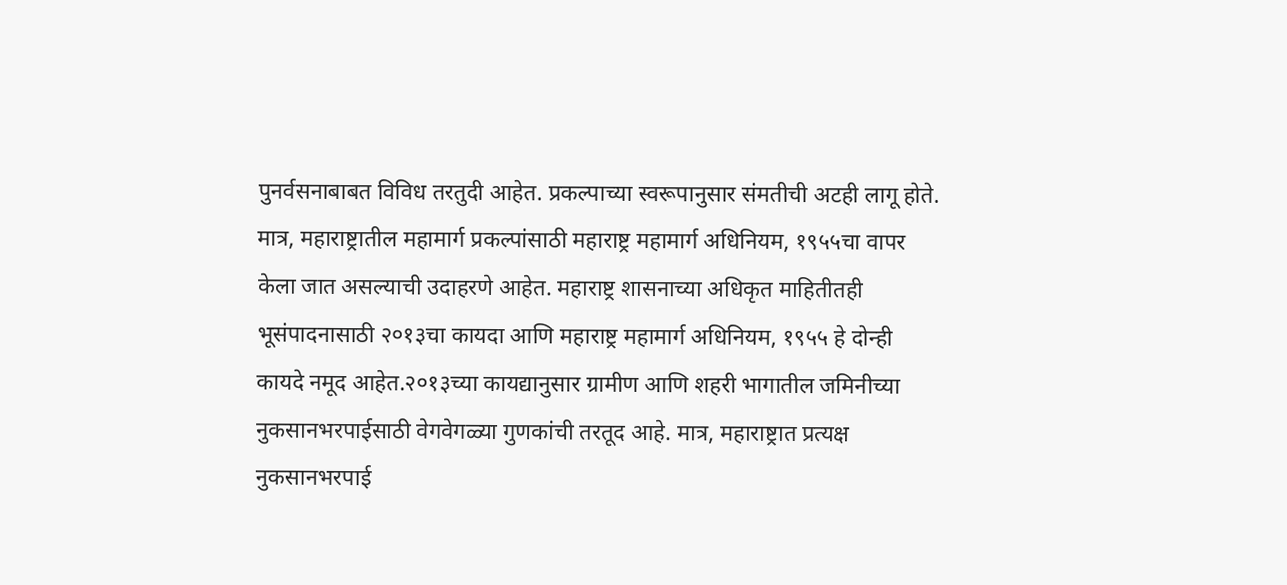पुनर्वसनाबाबत विविध तरतुदी आहेत. प्रकल्पाच्या स्वरूपानुसार संमतीची अटही लागू होते. मात्र, महाराष्ट्रातील महामार्ग प्रकल्पांसाठी महाराष्ट्र महामार्ग अधिनियम, १९५५चा वापर केला जात असल्याची उदाहरणे आहेत. महाराष्ट्र शासनाच्या अधिकृत माहितीतही भूसंपादनासाठी २०१३चा कायदा आणि महाराष्ट्र महामार्ग अधिनियम, १९५५ हे दोन्ही कायदे नमूद आहेत.२०१३च्या कायद्यानुसार ग्रामीण आणि शहरी भागातील जमिनीच्या नुकसानभरपाईसाठी वेगवेगळ्या गुणकांची तरतूद आहे. मात्र, महाराष्ट्रात प्रत्यक्ष नुकसानभरपाई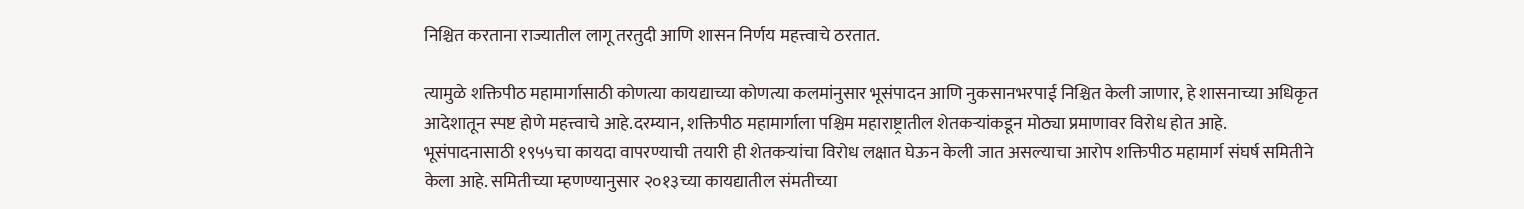निश्चित करताना राज्यातील लागू तरतुदी आणि शासन निर्णय महत्त्वाचे ठरतात.

त्यामुळे शक्तिपीठ महामार्गासाठी कोणत्या कायद्याच्या कोणत्या कलमांनुसार भूसंपादन आणि नुकसानभरपाई निश्चित केली जाणार, हे शासनाच्या अधिकृत आदेशातून स्पष्ट होणे महत्त्वाचे आहे.दरम्यान, शक्तिपीठ महामार्गाला पश्चिम महाराष्ट्रातील शेतकऱ्यांकडून मोठ्या प्रमाणावर विरोध होत आहे. भूसंपादनासाठी १९५५चा कायदा वापरण्याची तयारी ही शेतकऱ्यांचा विरोध लक्षात घेऊन केली जात असल्याचा आरोप शक्तिपीठ महामार्ग संघर्ष समितीने केला आहे. समितीच्या म्हणण्यानुसार २०१३च्या कायद्यातील संमतीच्या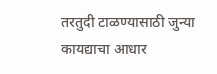तरतुदी टाळण्यासाठी जुन्या कायद्याचा आधार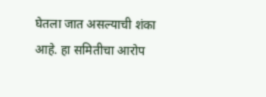घेतला जात असल्याची शंका आहे. हा समितीचा आरोप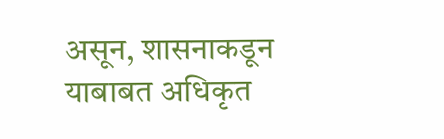असून, शासनाकडून याबाबत अधिकृत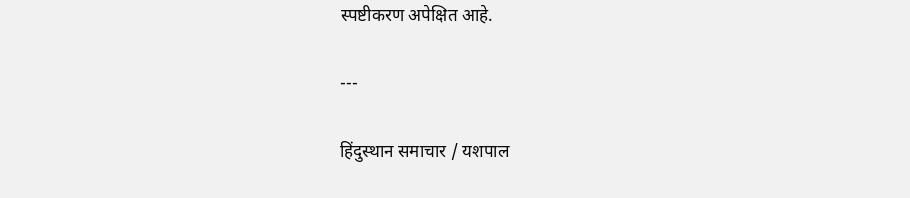स्पष्टीकरण अपेक्षित आहे.

---

हिंदुस्थान समाचार / यशपाल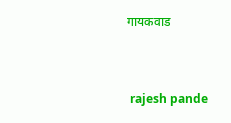गायकवाड


 rajesh pande